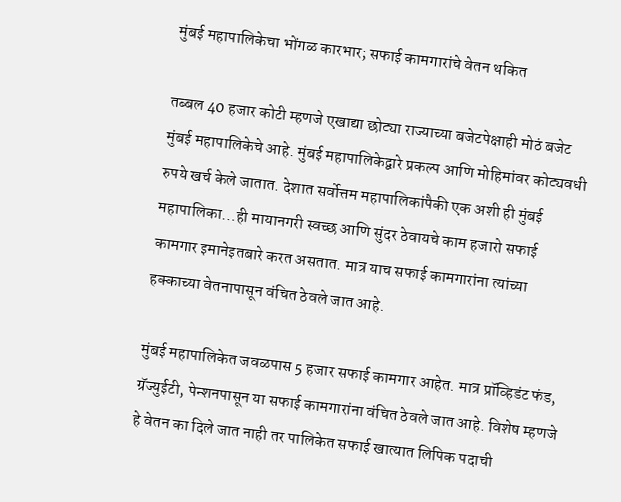मुंबई महापालिकेचा भोंगळ कारभार; सफाई कामगारांचे वेतन थकित

तब्बल 40 हजार कोटी म्हणजे एखाद्या छोट्या राज्याच्या बजेटपेक्षाही मोठं बजेट मुंबई महापालिकेचे आहे. मुंबई महापालिकेद्वारे प्रकल्प आणि मोहिमांवर कोट्यवधी रुपये खर्च केले जातात. देशात सर्वोत्तम महापालिकांपैकी एक अशी ही मुंबई महापालिका…ही मायानगरी स्वच्छ आणि सुंदर ठेवायचे काम हजारो सफाई कामगार इमानेइतबारे करत असतात. मात्र याच सफाई कामगारांना त्यांच्या हक्काच्या वेतनापासून वंचित ठेवले जात आहे.

मुंबई महापालिकेत जवळपास 5 हजार सफाई कामगार आहेत. मात्र प्रॉव्हिडंट फंड, ग्रॅज्युईटी, पेन्शनपासून या सफाई कामगारांना वंचित ठेवले जात आहे. विशेष म्हणजे हे वेतन का दिले जात नाही तर पालिकेत सफाई खात्यात लिपिक पदाची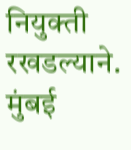नियुक्ती रखडल्याने. मुंबई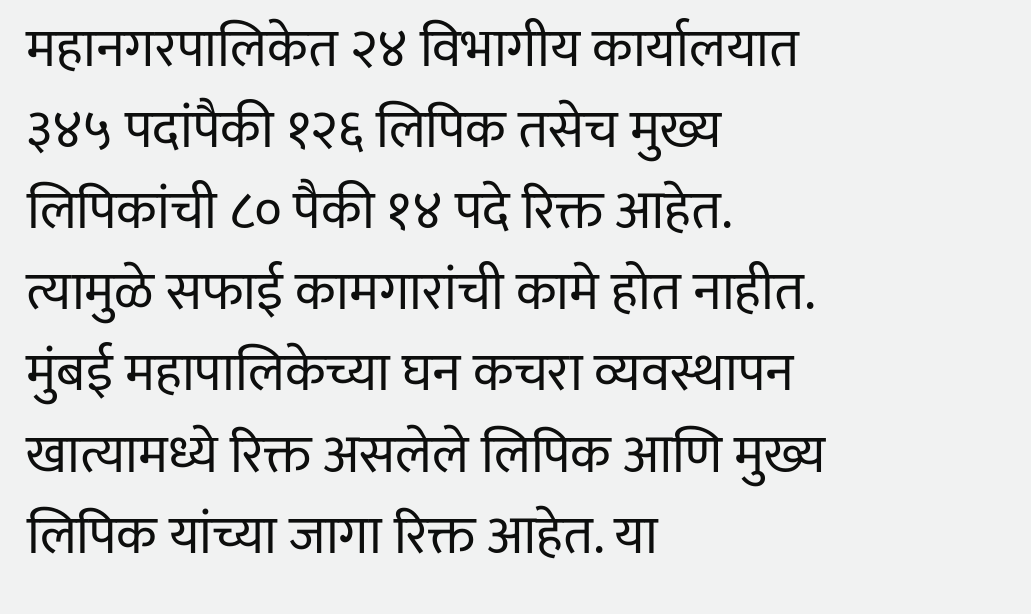महानगरपालिकेत २४ विभागीय कार्यालयात ३४५ पदांपैकी १२६ लिपिक तसेच मुख्य लिपिकांची ८० पैकी १४ पदे रिक्त आहेत. त्यामुळे सफाई कामगारांची कामे होत नाहीत. मुंबई महापालिकेच्या घन कचरा व्यवस्थापन खात्यामध्ये रिक्त असलेले लिपिक आणि मुख्य लिपिक यांच्या जागा रिक्त आहेत. या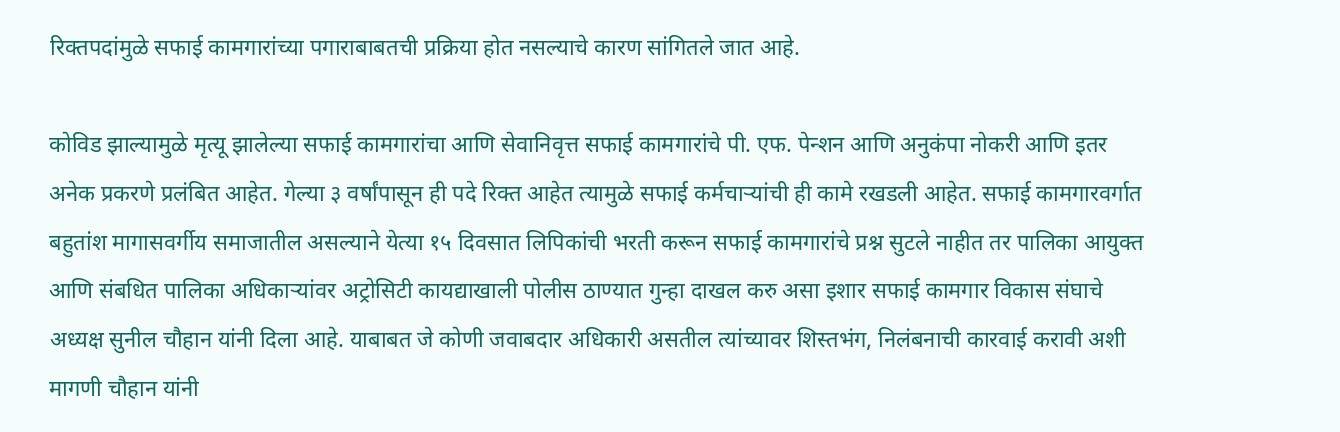रिक्तपदांमुळे सफाई कामगारांच्या पगाराबाबतची प्रक्रिया होत नसल्याचे कारण सांगितले जात आहे.

कोविड झाल्यामुळे मृत्यू झालेल्या सफाई कामगारांचा आणि सेवानिवृत्त सफाई कामगारांचे पी. एफ. पेन्शन आणि अनुकंपा नोकरी आणि इतर अनेक प्रकरणे प्रलंबित आहेत. गेल्या ३ वर्षांपासून ही पदे रिक्त आहेत त्यामुळे सफाई कर्मचाऱ्यांची ही कामे रखडली आहेत. सफाई कामगारवर्गात बहुतांश मागासवर्गीय समाजातील असल्याने येत्या १५ दिवसात लिपिकांची भरती करून सफाई कामगारांचे प्रश्न सुटले नाहीत तर पालिका आयुक्त आणि संबधित पालिका अधिकाऱ्यांवर अट्रोसिटी कायद्याखाली पोलीस ठाण्यात गुन्हा दाखल करु असा इशार सफाई कामगार विकास संघाचे अध्यक्ष सुनील चौहान यांनी दिला आहे. याबाबत जे कोणी जवाबदार अधिकारी असतील त्यांच्यावर शिस्तभंग, निलंबनाची कारवाई करावी अशी मागणी चौहान यांनी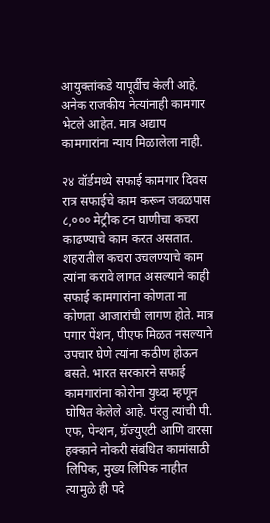आयुक्तांकडे यापूर्वीच केली आहे. अनेक राजकीय नेत्यांनाही कामगार भेटले आहेत. मात्र अद्याप कामगारांना न्याय मिळालेला नाही.

२४ वॉर्डमध्ये सफाई कामगार दिवस रात्र सफाईचे काम करून जवळपास ८,००० मेट्रीक टन घाणीचा कचरा काढण्याचे काम करत असतात. शहरातील कचरा उचलण्याचे काम त्यांना करावे लागत असल्याने काही सफाई कामगारांना कोणता ना कोणता आजारांची लागण होते. मात्र पगार पेंशन, पीएफ मिळत नसल्याने उपचार घेणे त्यांना कठीण होऊन बसते. भारत सरकारने सफाई कामगारांना कोरोना युध्दा म्हणून घोषित केलेले आहे. पंरतु त्यांची पी. एफ, पेन्शन, ग्रॅज्युएटी आणि वारसा हक्काने नोकरी संबंधित कामांसाठी लिपिक, मुख्य लिपिक नाहीत त्यामुळे ही पदे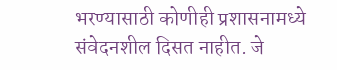भरण्यासाठी कोणीही प्रशासनामध्ये संवेदनशील दिसत नाहीत. जे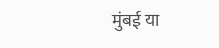मुंबई या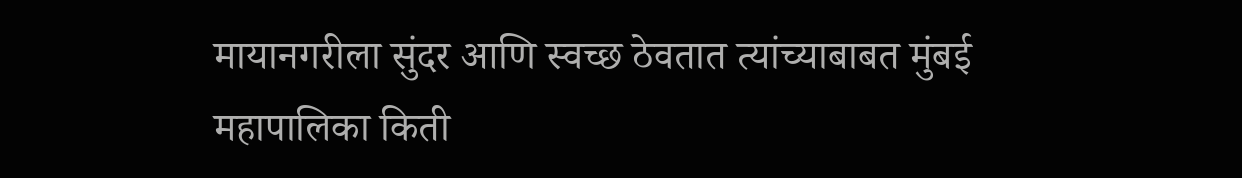मायानगरीला सुंदर आणि स्वच्छ ठेवतात त्यांच्याबाबत मुंबई महापालिका किती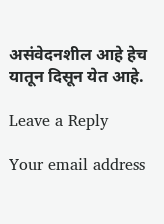असंवेदनशील आहे हेच यातून दिसून येत आहे.

Leave a Reply

Your email address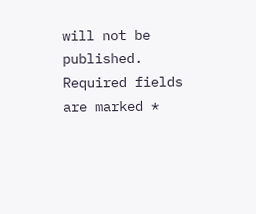will not be published. Required fields are marked *